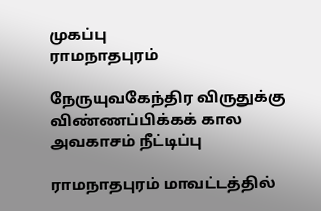முகப்பு
ராமநாதபுரம்

நேருயுவகேந்திர விருதுக்கு விண்ணப்பிக்கக் கால அவகாசம் நீட்டிப்பு

ராமநாதபுரம் மாவட்டத்தில்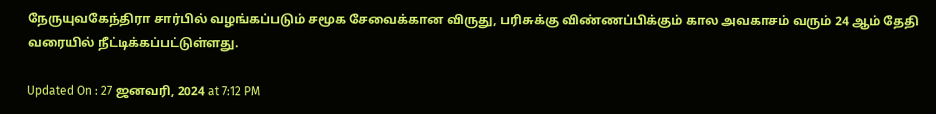நேருயுவகேந்திரா சார்பில் வழங்கப்படும் சமூக சேவைக்கான விருது, பரிசுக்கு விண்ணப்பிக்கும் கால அவகாசம் வரும் 24 ஆம் தேதி வரையில் நீட்டிக்கப்பட்டுள்ளது.

Updated On : 27 ஜனவரி, 2024 at 7:12 PM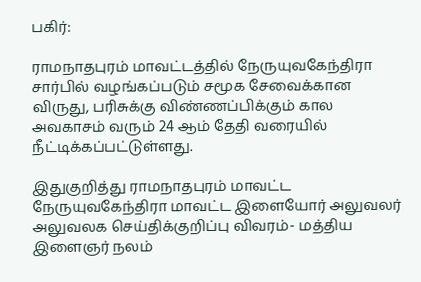பகிர்:

ராமநாதபுரம் மாவட்டத்தில் நேருயுவகேந்திரா சார்பில் வழங்கப்படும் சமூக சேவைக்கான விருது, பரிசுக்கு விண்ணப்பிக்கும் கால அவகாசம் வரும் 24 ஆம் தேதி வரையில் நீட்டிக்கப்பட்டுள்ளது.

இதுகுறித்து ராமநாதபுரம் மாவட்ட நேருயுவகேந்திரா மாவட்ட இளையோர் அலுவலர் அலுவலக செய்திக்குறிப்பு விவரம்- மத்திய இளைஞர் நலம்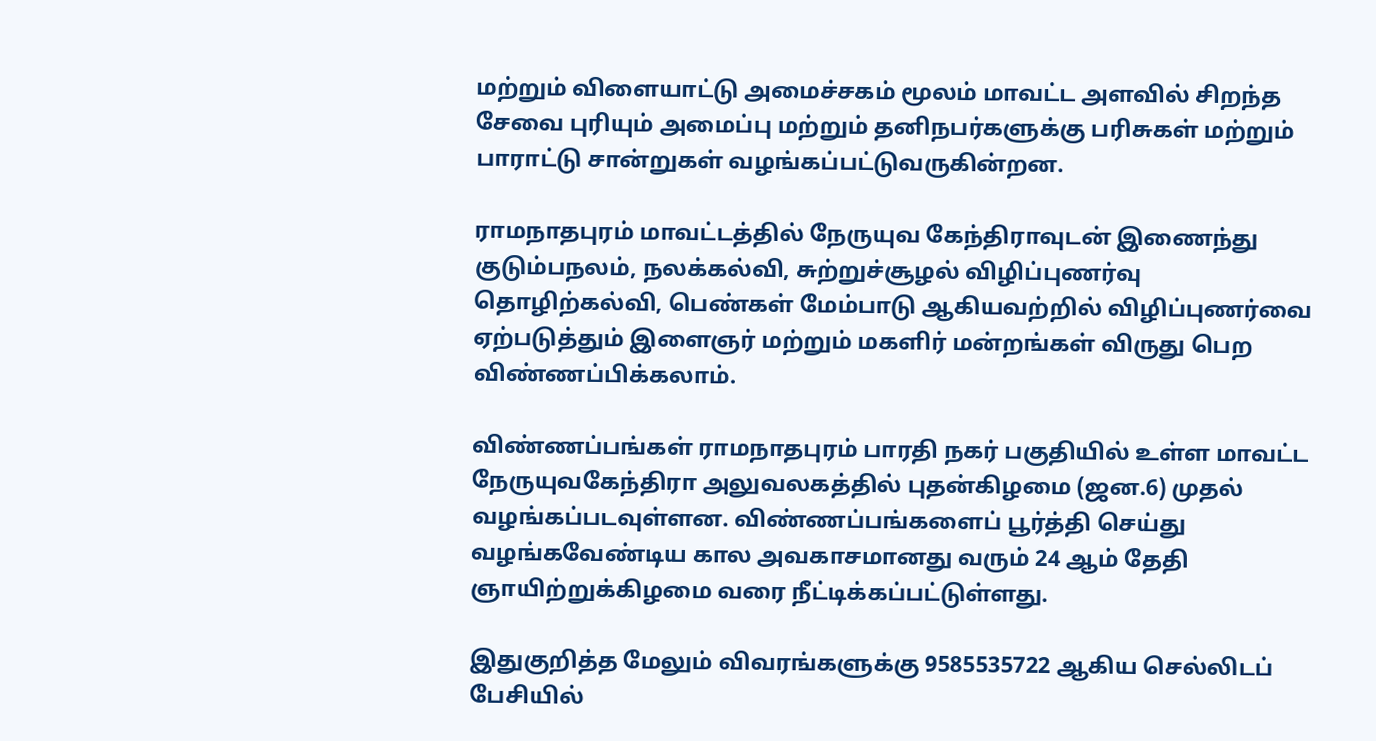மற்றும் விளையாட்டு அமைச்சகம் மூலம் மாவட்ட அளவில் சிறந்த சேவை புரியும் அமைப்பு மற்றும் தனிநபர்களுக்கு பரிசுகள் மற்றும் பாராட்டு சான்றுகள் வழங்கப்பட்டுவருகின்றன.

ராமநாதபுரம் மாவட்டத்தில் நேருயுவ கேந்திராவுடன் இணைந்து குடும்பநலம், நலக்கல்வி, சுற்றுச்சூழல் விழிப்புணர்வு தொழிற்கல்வி, பெண்கள் மேம்பாடு ஆகியவற்றில் விழிப்புணர்வை ஏற்படுத்தும் இளைஞர் மற்றும் மகளிர் மன்றங்கள் விருது பெற விண்ணப்பிக்கலாம்.

விண்ணப்பங்கள் ராமநாதபுரம் பாரதி நகர் பகுதியில் உள்ள மாவட்ட நேருயுவகேந்திரா அலுவலகத்தில் புதன்கிழமை (ஜன.6) முதல் வழங்கப்படவுள்ளன. விண்ணப்பங்களைப் பூர்த்தி செய்து வழங்கவேண்டிய கால அவகாசமானது வரும் 24 ஆம் தேதி ஞாயிற்றுக்கிழமை வரை நீட்டிக்கப்பட்டுள்ளது.

இதுகுறித்த மேலும் விவரங்களுக்கு 9585535722 ஆகிய செல்லிடப் பேசியில்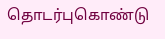தொடர்புகொண்டு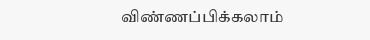விண்ணப்பிக்கலாம்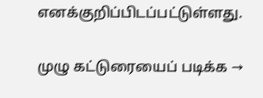எனக்குறிப்பிடப்பட்டுள்ளது.

முழு கட்டுரையைப் படிக்க →